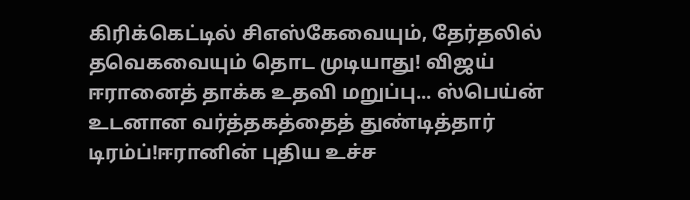கிரிக்கெட்டில் சிஎஸ்கேவையும், தேர்தலில் தவெகவையும் தொட முடியாது! விஜய் ஈரானைத் தாக்க உதவி மறுப்பு... ஸ்பெய்ன் உடனான வர்த்தகத்தைத் துண்டித்தார் டிரம்ப்!ஈரானின் புதிய உச்ச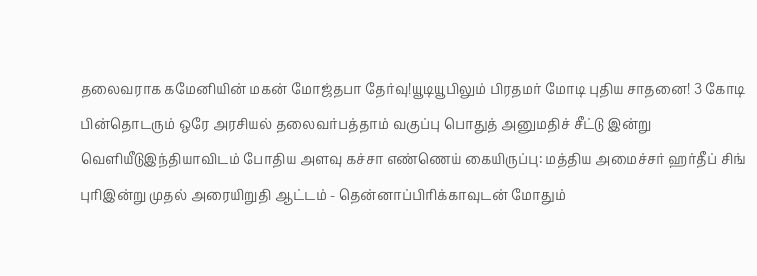தலைவராக கமேனியின் மகன் மோஜ்தபா தேர்வு!யூடியூபிலும் பிரதமர் மோடி புதிய சாதனை! 3 கோடி பின்தொடரும் ஒரே அரசியல் தலைவர்பத்தாம் வகுப்பு பொதுத் அனுமதிச் சீட்டு இன்று வெளியீடுஇந்தியாவிடம் போதிய அளவு கச்சா எண்ணெய் கையிருப்பு: மத்திய அமைச்சர் ஹர்தீப் சிங் புரிஇன்று முதல் அரையிறுதி ஆட்டம் - தென்னாப்பிரிக்காவுடன் மோதும்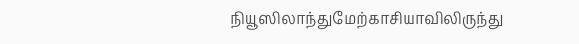நியூஸிலாந்துமேற்காசியாவிலிருந்து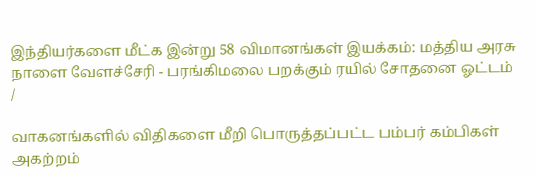இந்தியர்களை மீட்க இன்று 58 விமானங்கள் இயக்கம்: மத்திய அரசு நாளை வேளச்சேரி - பரங்கிமலை பறக்கும் ரயில் சோதனை ஓட்டம்
/

வாகனங்களில் விதிகளை மீறி பொருத்தப்பட்ட பம்பர் கம்பிகள் அகற்றம்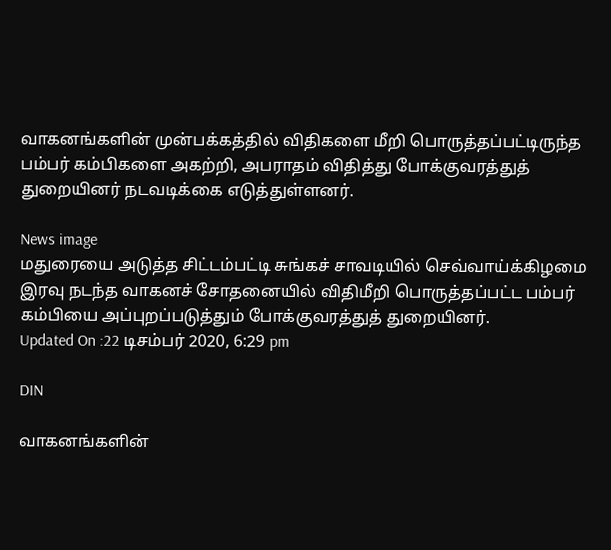வாகனங்களின் முன்பக்கத்தில் விதிகளை மீறி பொருத்தப்பட்டிருந்த பம்பர் கம்பிகளை அகற்றி, அபராதம் விதித்து போக்குவரத்துத் துறையினர் நடவடிக்கை எடுத்துள்ளனர்.

News image
மதுரையை அடுத்த சிட்டம்பட்டி சுங்கச் சாவடியில் செவ்வாய்க்கிழமை இரவு நடந்த வாகனச் சோதனையில் விதிமீறி பொருத்தப்பட்ட பம்பர் கம்பியை அப்புறப்படுத்தும் போக்குவரத்துத் துறையினர்.
Updated On :22 டிசம்பர் 2020, 6:29 pm

DIN

வாகனங்களின்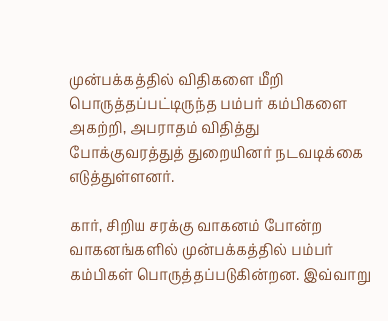முன்பக்கத்தில் விதிகளை மீறி பொருத்தப்பட்டிருந்த பம்பர் கம்பிகளை அகற்றி, அபராதம் விதித்து போக்குவரத்துத் துறையினர் நடவடிக்கை எடுத்துள்ளனர்.

கார், சிறிய சரக்கு வாகனம் போன்ற வாகனங்களில் முன்பக்கத்தில் பம்பர் கம்பிகள் பொருத்தப்படுகின்றன. இவ்வாறு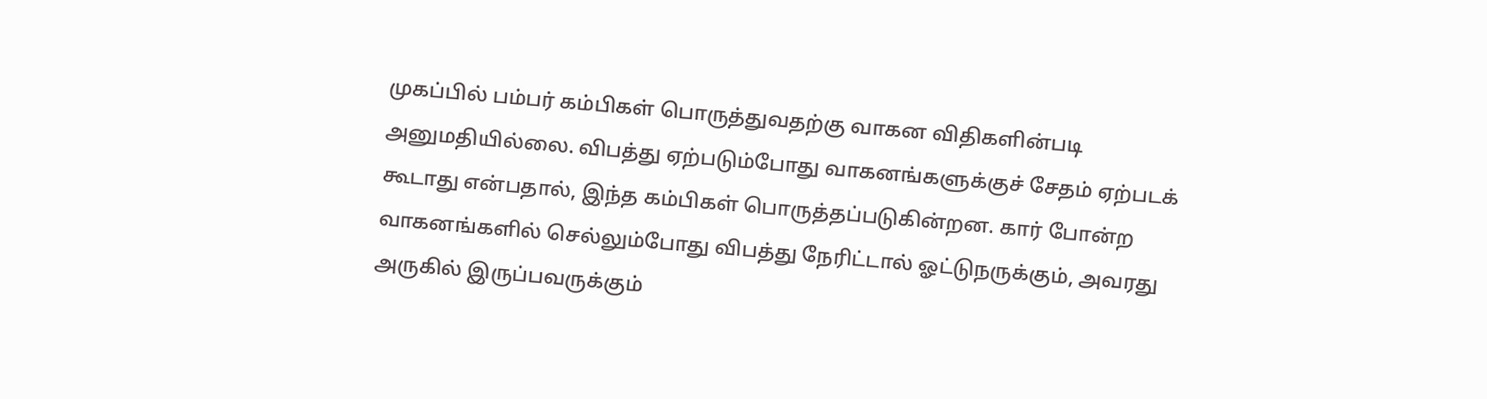முகப்பில் பம்பர் கம்பிகள் பொருத்துவதற்கு வாகன விதிகளின்படி அனுமதியில்லை. விபத்து ஏற்படும்போது வாகனங்களுக்குச் சேதம் ஏற்படக் கூடாது என்பதால், இந்த கம்பிகள் பொருத்தப்படுகின்றன. கார் போன்ற வாகனங்களில் செல்லும்போது விபத்து நேரிட்டால் ஓட்டுநருக்கும், அவரது அருகில் இருப்பவருக்கும்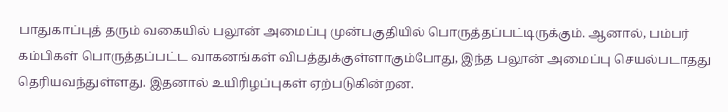பாதுகாப்புத் தரும் வகையில் பலூன் அமைப்பு முன்பகுதியில் பொருத்தப்பட்டிருக்கும். ஆனால், பம்பர் கம்பிகள் பொருத்தப்பட்ட வாகனங்கள் விபத்துக்குள்ளாகும்போது, இந்த பலூன் அமைப்பு செயல்படாதது தெரியவந்துள்ளது. இதனால் உயிரிழப்புகள் ஏற்படுகின்றன.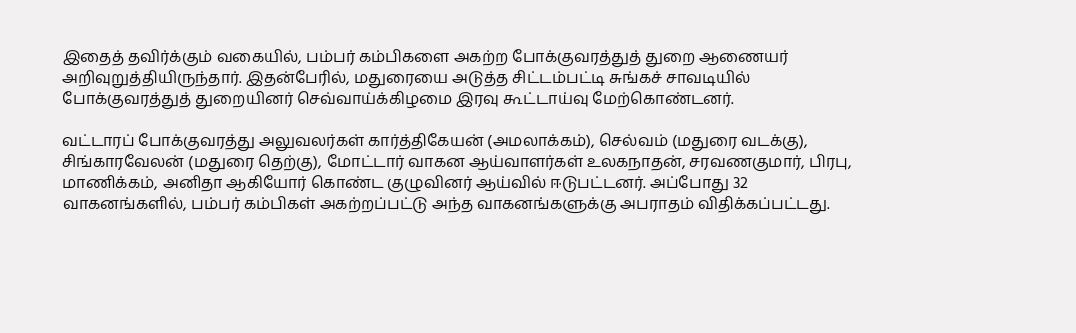இதைத் தவிர்க்கும் வகையில், பம்பர் கம்பிகளை அகற்ற போக்குவரத்துத் துறை ஆணையர் அறிவுறுத்தியிருந்தார். இதன்பேரில், மதுரையை அடுத்த சிட்டம்பட்டி சுங்கச் சாவடியில் போக்குவரத்துத் துறையினர் செவ்வாய்க்கிழமை இரவு கூட்டாய்வு மேற்கொண்டனர்.

வட்டாரப் போக்குவரத்து அலுவலர்கள் கார்த்திகேயன் (அமலாக்கம்), செல்வம் (மதுரை வடக்கு), சிங்காரவேலன் (மதுரை தெற்கு), மோட்டார் வாகன ஆய்வாளர்கள் உலகநாதன், சரவணகுமார், பிரபு, மாணிக்கம், அனிதா ஆகியோர் கொண்ட குழுவினர் ஆய்வில் ஈடுபட்டனர். அப்போது 32 வாகனங்களில், பம்பர் கம்பிகள் அகற்றப்பட்டு அந்த வாகனங்களுக்கு அபராதம் விதிக்கப்பட்டது.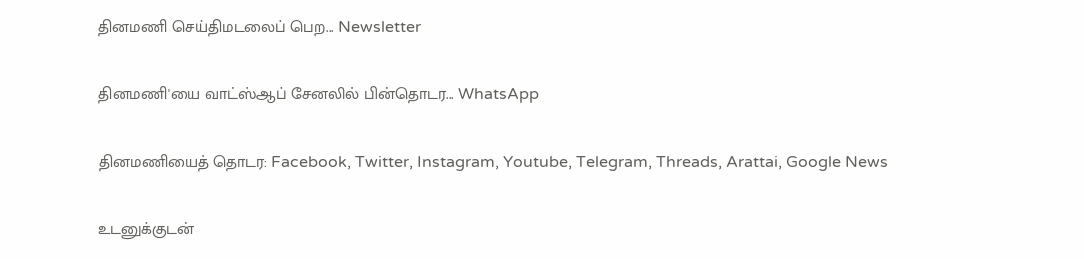தினமணி செய்திமடலைப் பெற... Newsletter

தினமணி'யை வாட்ஸ்ஆப் சேனலில் பின்தொடர... WhatsApp

தினமணியைத் தொடர: Facebook, Twitter, Instagram, Youtube, Telegram, Threads, Arattai, Google News

உடனுக்குடன்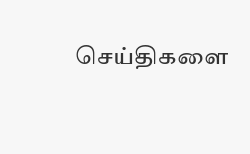செய்திகளை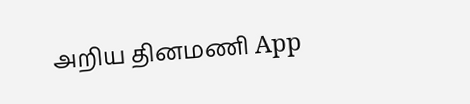அறிய தினமணி App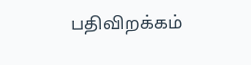பதிவிறக்கம்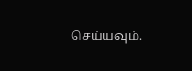செய்யவும்.